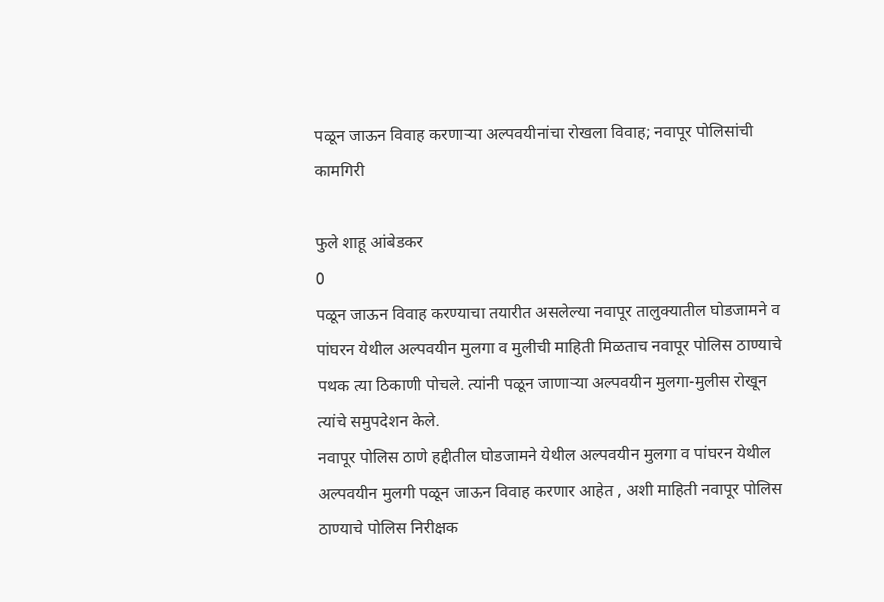पळून जाऊन विवाह करणाऱ्या अल्पवयीनांचा रोखला विवाह; नवापूर पोलिसांची कामगिरी

फुले शाहू आंबेडकर
0
पळून जाऊन विवाह करण्याचा तयारीत असलेल्या नवापूर तालुक्यातील घोडजामने व पांघरन येथील अल्पवयीन मुलगा व मुलीची माहिती मिळताच नवापूर पोलिस ठाण्याचे पथक त्या ठिकाणी पोचले. त्यांनी पळून जाणाऱ्या अल्पवयीन मुलगा-मुलीस रोखून त्यांचे समुपदेशन केले.
नवापूर पोलिस ठाणे हद्दीतील घोडजामने येथील अल्पवयीन मुलगा व पांघरन येथील अल्पवयीन मुलगी पळून जाऊन विवाह करणार आहेत , अशी माहिती नवापूर पोलिस ठाण्याचे पोलिस निरीक्षक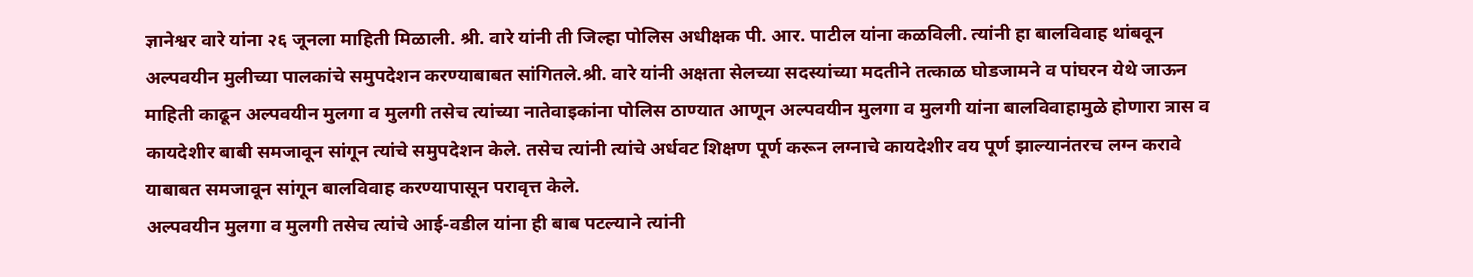ज्ञानेश्वर वारे यांना २६ जूनला माहिती मिळाली. श्री. वारे यांनी ती जिल्हा पोलिस अधीक्षक पी. आर. पाटील यांना कळविली. त्यांनी हा बालविवाह थांबवून अल्पवयीन मुलीच्या पालकांचे समुपदेशन करण्याबाबत सांगितले.श्री. वारे यांनी अक्षता सेलच्या सदस्यांच्या मदतीने तत्काळ घोडजामने व पांघरन येथे जाऊन माहिती काढून अल्पवयीन मुलगा व मुलगी तसेच त्यांच्या नातेवाइकांना पोलिस ठाण्यात आणून अल्पवयीन मुलगा व मुलगी यांना बालविवाहामुळे होणारा त्रास व कायदेशीर बाबी समजावून सांगून त्यांचे समुपदेशन केले. तसेच त्यांनी त्यांचे अर्धवट शिक्षण पूर्ण करून लग्नाचे कायदेशीर वय पूर्ण झाल्यानंतरच लग्न करावे याबाबत समजावून सांगून बालविवाह करण्यापासून परावृत्त केले.
अल्पवयीन मुलगा व मुलगी तसेच त्यांचे आई-वडील यांना ही बाब पटल्याने त्यांनी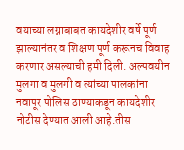वयाच्या लग्नाबाबत कायदेशीर वर्षे पूर्ण झाल्यानंतर व शिक्षण पूर्ण करूनच विवाह करणार असल्याची हमी दिली. अल्पवयीन मुलगा व मुलगी व त्यांच्या पालकांना नवापूर पोलिस ठाण्याकडून कायदेशीर नोटीस देण्यात आली आहे.तीस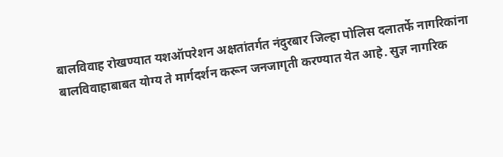बालविवाह रोखण्यात यशऑपरेशन अक्षतांतर्गत नंदुरबार जिल्हा पोलिस दलातर्फे नागरिकांना बालविवाहाबाबत योग्य ते मार्गदर्शन करून जनजागृती करण्यात येत आहे. सुज्ञ नागरिक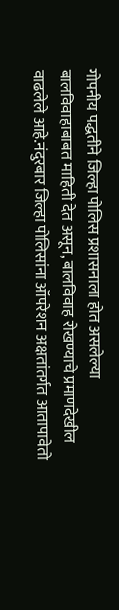गोपनीय पद्धतीने जिल्हा पोलिस प्रशासनाला होत असलेल्या बालविवाहाबाबत माहिती देत असून, बालविवाह रोखण्याचे प्रमाणदेखील वाढलेले आहे.नंदुरबार जिल्हा पोलिसांना ऑपरेशन अक्षतांतर्गत आतापावेतो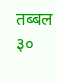तब्बल ३०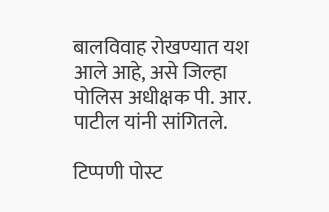बालविवाह रोखण्यात यश आले आहे, असे जिल्हा पोलिस अधीक्षक पी. आर. पाटील यांनी सांगितले.

टिप्पणी पोस्ट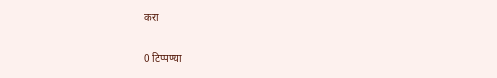करा

0 टिप्पण्या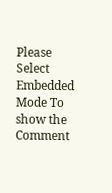Please Select Embedded Mode To show the Comment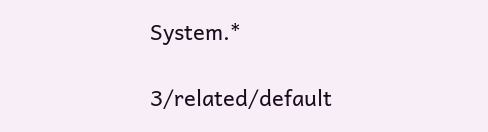System.*

3/related/default